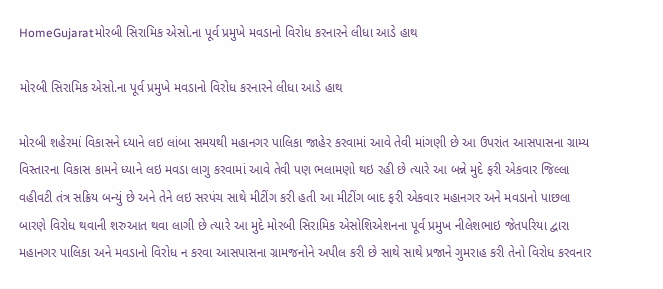HomeGujaratમોરબી સિરામિક એસો.ના પૂર્વ પ્રમુખે મવડાનો વિરોધ કરનારને લીધા આડે હાથ

મોરબી સિરામિક એસો.ના પૂર્વ પ્રમુખે મવડાનો વિરોધ કરનારને લીધા આડે હાથ

મોરબી શહેરમાં વિકાસને ધ્યાને લઇ લાંબા સમયથી મહાનગર પાલિકા જાહેર કરવામાં આવે તેવી માંગણી છે આ ઉપરાંત આસપાસના ગ્રામ્ય વિસ્તારના વિકાસ કામને ધ્યાને લઇ મવડા લાગુ કરવામાં આવે તેવી પણ ભલામણો થઇ રહી છે ત્યારે આ બન્ને મુદે ફરી એકવાર જિલ્લા વહીવટી તંત્ર સક્રિય બન્યું છે અને તેને લઇ સરપંચ સાથે મીટીંગ કરી હતી આ મીટીંગ બાદ ફરી એકવાર મહાનગર અને મવડાનો પાછલા બારણે વિરોધ થવાની શરુઆત થવા લાગી છે ત્યારે આ મુદે મોરબી સિરામિક એસોશિએશનના પૂર્વ પ્રમુખ નીલેશભાઇ જેતપરિયા દ્વારા મહાનગર પાલિકા અને મવડાનો વિરોધ ન કરવા આસપાસના ગ્રામજનોને અપીલ કરી છે સાથે સાથે પ્રજાને ગુમરાહ કરી તેનો વિરોધ કરવનાર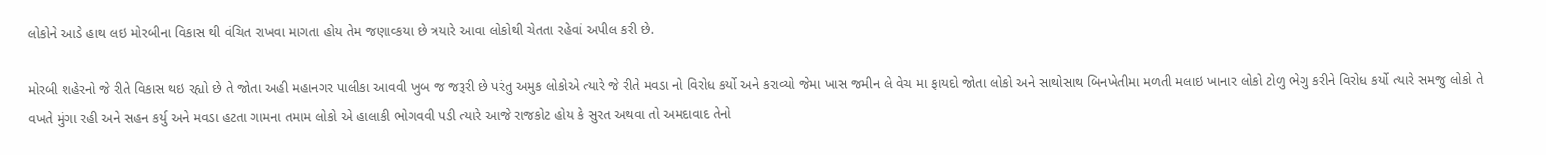લોકોને આડે હાથ લઇ મોરબીના વિકાસ થી વંચિત રાખવા માગતા હોય તેમ જણાવ્કયા છે ત્રયારે આવા લોકોથી ચેતતા રહેવાં અપીલ કરી છે.

મોરબી શહેરનો જે રીતે વિકાસ થઇ રહ્યો છે તે જોતા અહી મહાનગર પાલીકા આવવી ખુબ જ જરૂરી છે પરંતુ અમુક લોકોએ ત્યારે જે રીતે મવડા નો વિરોધ કર્યો અને કરાવ્યો જેમા ખાસ જમીન લે વેચ મા ફાયદો જોતા લોકો અને સાથોસાથ બિનખેતીમા મળતી મલાઇ ખાનાર લોકો ટોળુ ભેગુ કરીને વિરોધ કર્યો ત્યારે સમજુ લોકો તે વખતે મુંગા રહી અને સહન કર્યુ અને મવડા હટતા ગામના તમામ લોકો એ હાલાકી ભોગવવી પડી ત્યારે આજે રાજકોટ હોય કે સુરત અથવા તો અમદાવાદ તેનો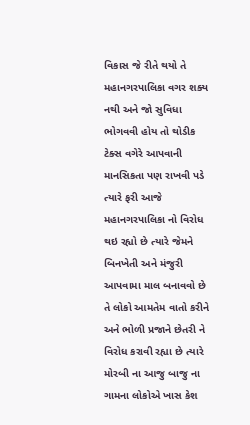વિકાસ જે રીતે થયો તે મહાનગરપાલિકા વગર શક્ય નથી અને જો સુવિધા ભોગવવી હોય તો થોડીક ટેક્સ વગેરે આપવાની માનસિકતા પણ રાખવી પડે ત્યારે ફરી આજે મહાનગરપાલિકા નો વિરોધ થઇ રહ્યો છે ત્યારે જેમને બિનખેતી અને મંજુરી આપવામા માલ બનાવવો છે તે લોકો આમતેમ વાતો કરીને અને ભોળી પ્રજાને છેતરી ને વિરોધ કરાવી રહ્યા છે ત્યારે મોરબી ના આજુ બાજુ ના ગામના લોકોએ ખાસ કેશ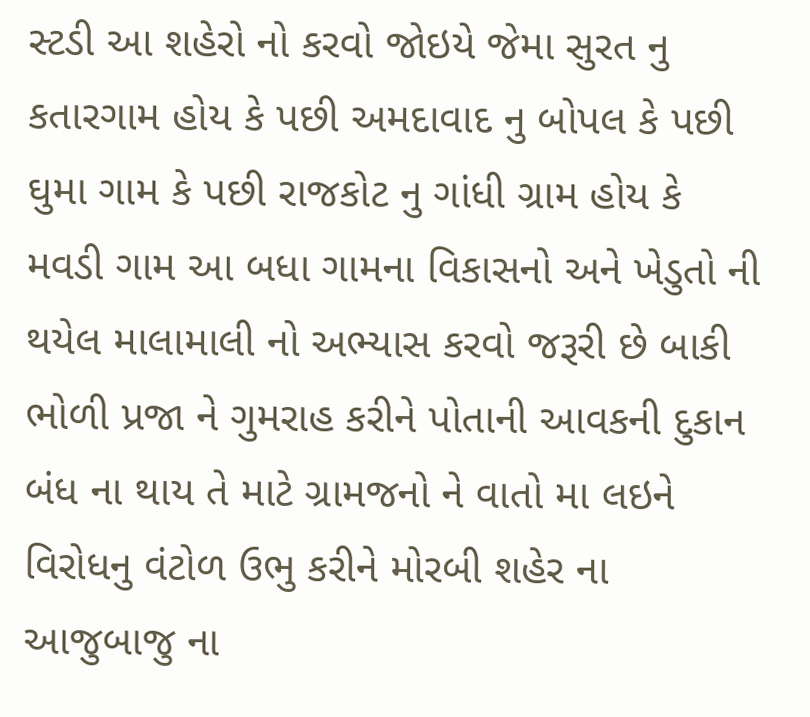સ્ટડી આ શહેરો નો કરવો જોઇયે જેમા સુરત નુ કતારગામ હોય કે પછી અમદાવાદ નુ બોપલ કે પછી ઘુમા ગામ કે પછી રાજકોટ નુ ગાંધી ગ્રામ હોય કે મવડી ગામ આ બધા ગામના વિકાસનો અને ખેડુતો ની થયેલ માલામાલી નો અભ્યાસ કરવો જરૂરી છે બાકી ભોળી પ્રજા ને ગુમરાહ કરીને પોતાની આવકની દુકાન બંધ ના થાય તે માટે ગ્રામજનો ને વાતો મા લઇને વિરોધનુ વંટોળ ઉભુ કરીને મોરબી શહેર ના આજુબાજુ ના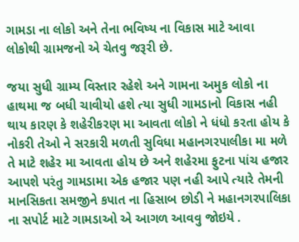ગામડા ના લોકો અને તેના ભવિષ્ય ના વિકાસ માટે આવા લોકોથી ગ્રામજનો એ ચેતવુ જરૂરી છે.

જયા સુધી ગ્રામ્ય વિસ્તાર રહેશે અને ગામના અમુક લોકો ના હાથમા જ બધી ચાવીયો હશે ત્યા સુધી ગામડાનો વિકાસ નહી થાય કારણ કે શહેરીકરણ મા આવતા લોકો ને ધંધો કરતા હોય કે નોકરી તેઓ ને સરકારી મળતી સુવિધા મહાનગરપાલીકા મા મળે તે માટે શહેર મા આવતા હોય છે અને શહેરમા ફુટના પાંચ હજાર આપશે પરંતુ ગામડામા એક હજાર પણ નહી આપે ત્યારે તેમની માનસિકતા સમજીને કપાત ના હિસાબ છોડી ને મહાનગરપાલિકા ના સપોર્ટ માટે ગામડાઓ એ આગળ આવવુ જોઇયે .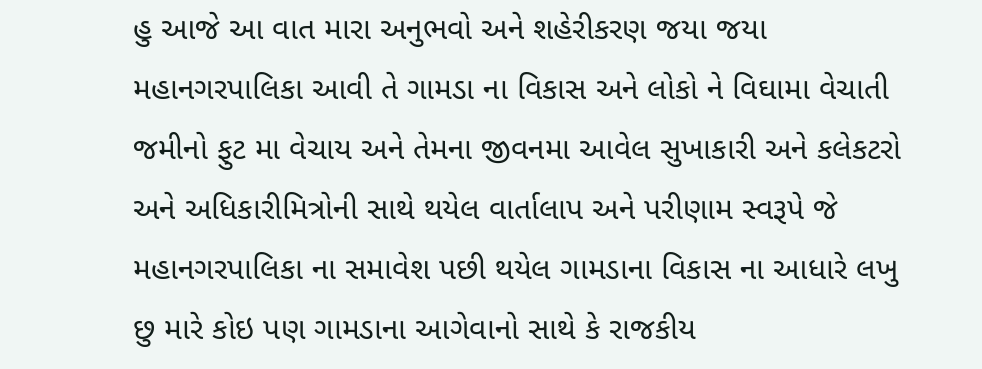હુ આજે આ વાત મારા અનુભવો અને શહેરીકરણ જયા જયા મહાનગરપાલિકા આવી તે ગામડા ના વિકાસ અને લોકો ને વિઘામા વેચાતી જમીનો ફુટ મા વેચાય અને તેમના જીવનમા આવેલ સુખાકારી અને કલેકટરો અને અધિકારીમિત્રોની સાથે થયેલ વાર્તાલાપ અને પરીણામ સ્વરૂપે જે મહાનગરપાલિકા ના સમાવેશ પછી થયેલ ગામડાના વિકાસ ના આધારે લખુ છુ મારે કોઇ પણ ગામડાના આગેવાનો સાથે કે રાજકીય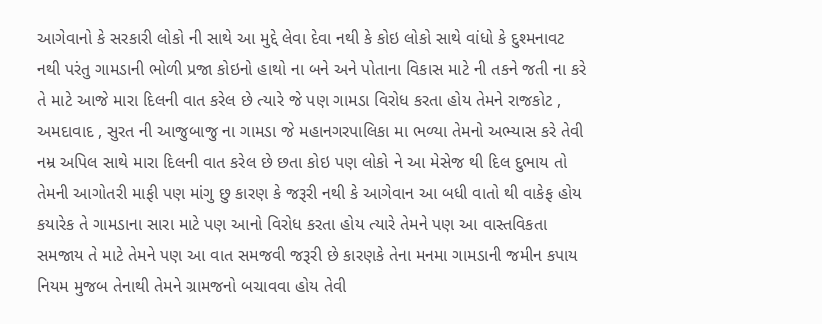આગેવાનો કે સરકારી લોકો ની સાથે આ મુદ્દે લેવા દેવા નથી કે કોઇ લોકો સાથે વાંધો કે દુશ્મનાવટ નથી પરંતુ ગામડાની ભોળી પ્રજા કોઇનો હાથો ના બને અને પોતાના વિકાસ માટે ની તકને જતી ના કરે તે માટે આજે મારા દિલની વાત કરેલ છે ત્યારે જે પણ ગામડા વિરોધ કરતા હોય તેમને રાજકોટ , અમદાવાદ , સુરત ની આજુબાજુ ના ગામડા જે મહાનગરપાલિકા મા ભળ્યા તેમનો અભ્યાસ કરે તેવી નમ્ર અપિલ સાથે મારા દિલની વાત કરેલ છે છતા કોઇ પણ લોકો ને આ મેસેજ થી દિલ દુભાય તો તેમની આગોતરી માફી પણ માંગુ છુ કારણ કે જરૂરી નથી કે આગેવાન આ બધી વાતો થી વાકેફ હોય કયારેક તે ગામડાના સારા માટે પણ આનો વિરોધ કરતા હોય ત્યારે તેમને પણ આ વાસ્તવિકતા સમજાય તે માટે તેમને પણ આ વાત સમજવી જરૂરી છે કારણકે તેના મનમા ગામડાની જમીન કપાય નિયમ મુજબ તેનાથી તેમને ગ્રામજનો બચાવવા હોય તેવી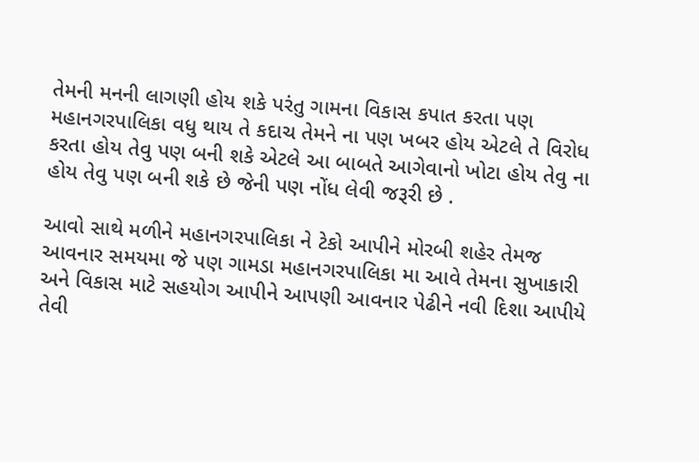તેમની મનની લાગણી હોય શકે પરંતુ ગામના વિકાસ કપાત કરતા પણ મહાનગરપાલિકા વધુ થાય તે કદાચ તેમને ના પણ ખબર હોય એટલે તે વિરોધ કરતા હોય તેવુ પણ બની શકે એટલે આ બાબતે આગેવાનો ખોટા હોય તેવુ ના હોય તેવુ પણ બની શકે છે જેની પણ નોંધ લેવી જરૂરી છે .

આવો સાથે મળીને મહાનગરપાલિકા ને ટેકો આપીને મોરબી શહેર તેમજ આવનાર સમયમા જે પણ ગામડા મહાનગરપાલિકા મા આવે તેમના સુખાકારી અને વિકાસ માટે સહયોગ આપીને આપણી આવનાર પેઢીને નવી દિશા આપીયે તેવી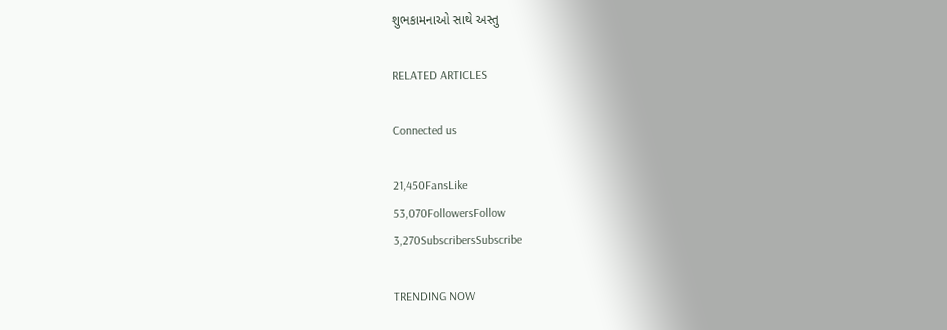શુભકામનાઓ સાથે અસ્તુ

RELATED ARTICLES

Connected us

21,450FansLike
53,070FollowersFollow
3,270SubscribersSubscribe

TRENDING NOW